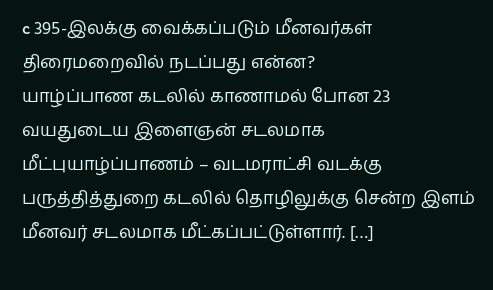c 395-இலக்கு வைக்கப்படும் மீனவர்கள் திரைமறைவில் நடப்பது என்ன?
யாழ்ப்பாண கடலில் காணாமல் போன 23 வயதுடைய இளைஞன் சடலமாக மீட்புயாழ்ப்பாணம் – வடமராட்சி வடக்கு பருத்தித்துறை கடலில் தொழிலுக்கு சென்ற இளம் மீனவர் சடலமாக மீட்கப்பட்டுள்ளார். […]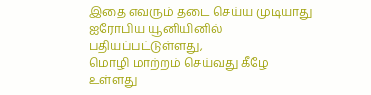இதை எவரும் தடை செய்ய முடியாது ஐரோபிய யூனியினில் பதியப்பட்டுள்ளது,
மொழி மாற்றம் செய்வது கீழே உள்ளது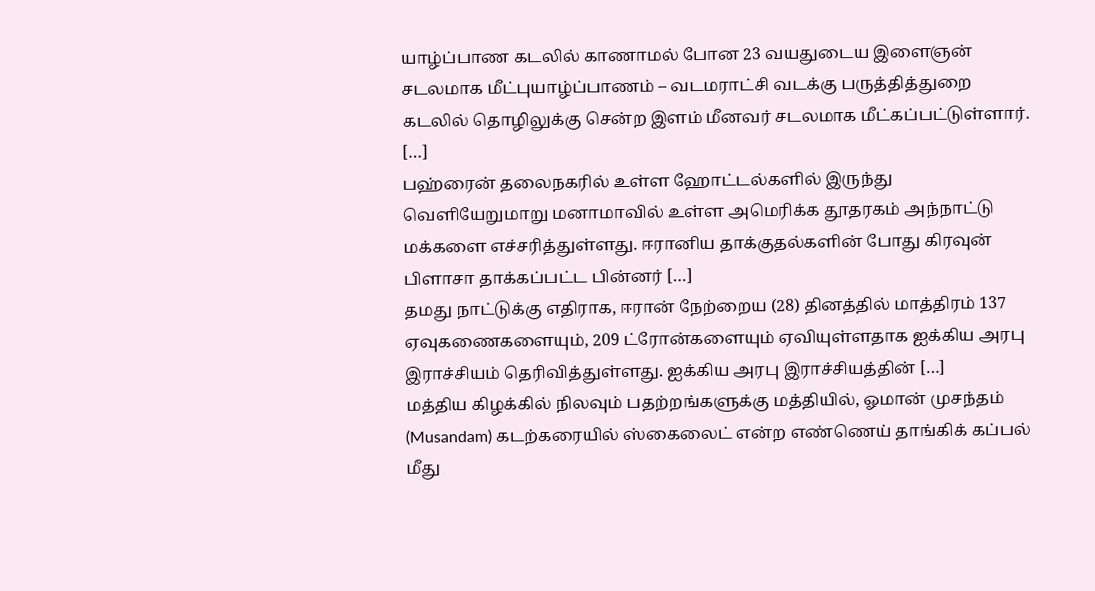யாழ்ப்பாண கடலில் காணாமல் போன 23 வயதுடைய இளைஞன் சடலமாக மீட்புயாழ்ப்பாணம் – வடமராட்சி வடக்கு பருத்தித்துறை கடலில் தொழிலுக்கு சென்ற இளம் மீனவர் சடலமாக மீட்கப்பட்டுள்ளார். […]
பஹ்ரைன் தலைநகரில் உள்ள ஹோட்டல்களில் இருந்து வெளியேறுமாறு மனாமாவில் உள்ள அமெரிக்க தூதரகம் அந்நாட்டு மக்களை எச்சரித்துள்ளது. ஈரானிய தாக்குதல்களின் போது கிரவுன் பிளாசா தாக்கப்பட்ட பின்னர் […]
தமது நாட்டுக்கு எதிராக, ஈரான் நேற்றைய (28) தினத்தில் மாத்திரம் 137 ஏவுகணைகளையும், 209 ட்ரோன்களையும் ஏவியுள்ளதாக ஐக்கிய அரபு இராச்சியம் தெரிவித்துள்ளது. ஐக்கிய அரபு இராச்சியத்தின் […]
மத்திய கிழக்கில் நிலவும் பதற்றங்களுக்கு மத்தியில், ஓமான் முசந்தம் (Musandam) கடற்கரையில் ஸ்கைலைட் என்ற எண்ணெய் தாங்கிக் கப்பல் மீது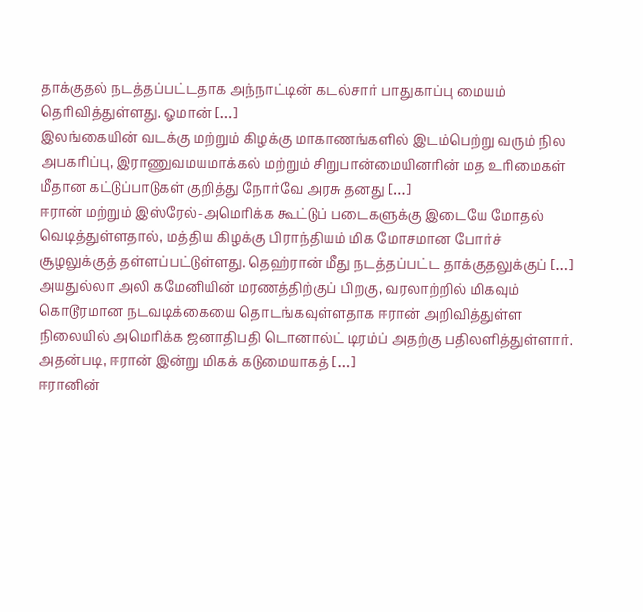தாக்குதல் நடத்தப்பட்டதாக அந்நாட்டின் கடல்சார் பாதுகாப்பு மையம் தெரிவித்துள்ளது. ஓமான் […]
இலங்கையின் வடக்கு மற்றும் கிழக்கு மாகாணங்களில் இடம்பெற்று வரும் நில அபகரிப்பு, இராணுவமயமாக்கல் மற்றும் சிறுபான்மையினரின் மத உரிமைகள் மீதான கட்டுப்பாடுகள் குறித்து நோர்வே அரசு தனது […]
ஈரான் மற்றும் இஸ்ரேல்-அமெரிக்க கூட்டுப் படைகளுக்கு இடையே மோதல் வெடித்துள்ளதால், மத்திய கிழக்கு பிராந்தியம் மிக மோசமான போர்ச் சூழலுக்குத் தள்ளப்பட்டுள்ளது. தெஹ்ரான் மீது நடத்தப்பட்ட தாக்குதலுக்குப் […]
அயதுல்லா அலி கமேனியின் மரணத்திற்குப் பிறகு, வரலாற்றில் மிகவும் கொடூரமான நடவடிக்கையை தொடங்கவுள்ளதாக ஈரான் அறிவித்துள்ள நிலையில் அமெரிக்க ஜனாதிபதி டொனால்ட் டிரம்ப் அதற்கு பதிலளித்துள்ளார். அதன்படி, ஈரான் இன்று மிகக் கடுமையாகத் […]
ஈரானின்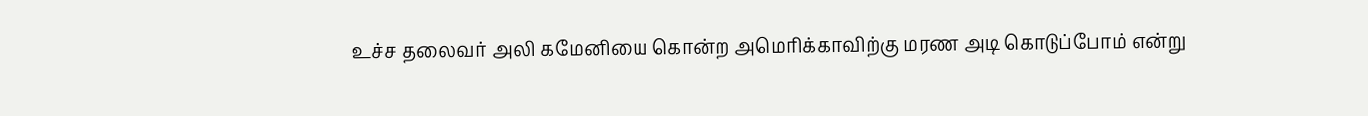உச்ச தலைவர் அலி கமேனியை கொன்ற அமெரிக்காவிற்கு மரண அடி கொடுப்போம் என்று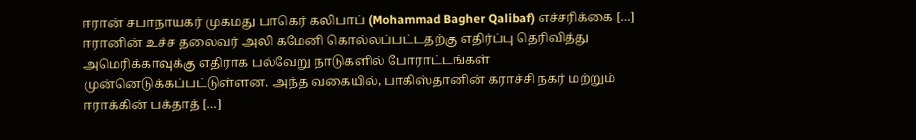ஈரான் சபாநாயகர் முகமது பாகெர் கலிபாப் (Mohammad Bagher Qalibaf) எச்சரிக்கை […]
ஈரானின் உச்ச தலைவர் அலி கமேனி கொல்லப்பட்டதற்கு எதிர்ப்பு தெரிவித்து அமெரிக்காவுக்கு எதிராக பல்வேறு நாடுகளில் போராட்டங்கள் முன்னெடுக்கப்பட்டுள்ளன. அந்த வகையில், பாகிஸ்தானின் கராச்சி நகர் மற்றும் ஈராக்கின் பக்தாத் […]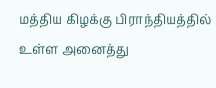மத்திய கிழக்கு பிராந்தியத்தில் உள்ள அனைத்து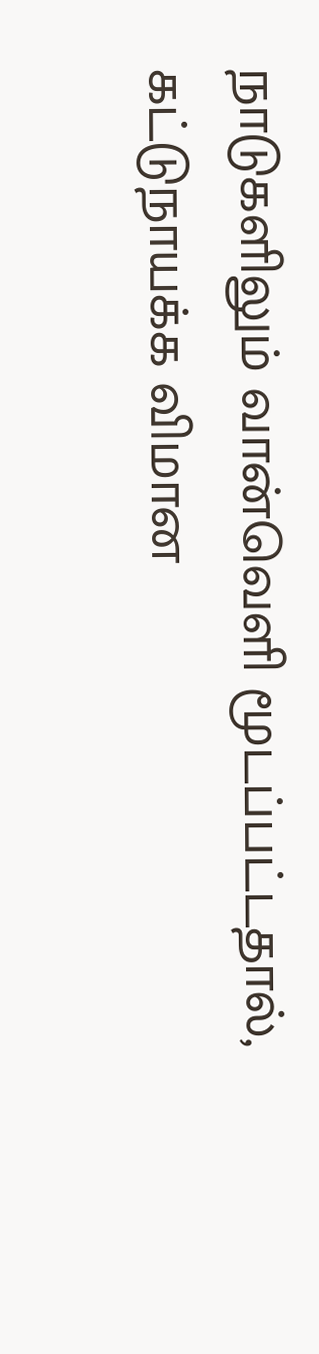நாடுகளிலும் வான்வெளி மூடப்பட்டதால், கட்டுநாயக்க விமான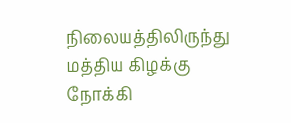நிலையத்திலிருந்து மத்திய கிழக்கு நோக்கி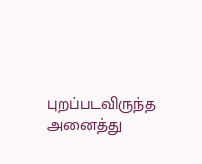புறப்படவிருந்த அனைத்து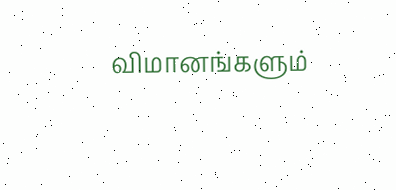விமானங்களும்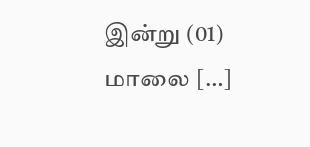இன்று (01) மாலை […]